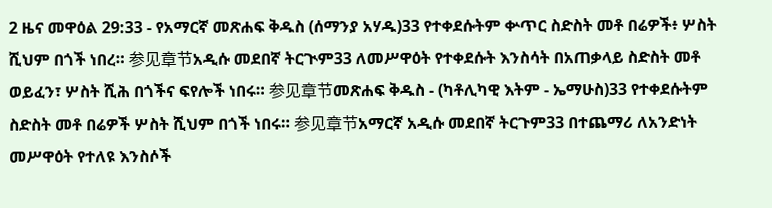2 ዜና መዋዕል 29:33 - የአማርኛ መጽሐፍ ቅዱስ (ሰማንያ አሃዱ)33 የተቀደሱትም ቍጥር ስድስት መቶ በሬዎች፥ ሦስት ሺህም በጎች ነበረ። 参见章节አዲሱ መደበኛ ትርጒም33 ለመሥዋዕት የተቀደሱት እንስሳት በአጠቃላይ ስድስት መቶ ወይፈን፣ ሦስት ሺሕ በጎችና ፍየሎች ነበሩ። 参见章节መጽሐፍ ቅዱስ - (ካቶሊካዊ እትም - ኤማሁስ)33 የተቀደሱትም ስድስት መቶ በሬዎች ሦስት ሺህም በጎች ነበሩ። 参见章节አማርኛ አዲሱ መደበኛ ትርጉም33 በተጨማሪ ለአንድነት መሥዋዕት የተለዩ እንስሶች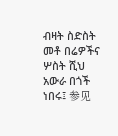ብዛት ስድስት መቶ በሬዎችና ሦስት ሺህ አውራ በጎች ነበሩ፤ 参见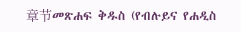章节መጽሐፍ ቅዱስ (የብሉይና የሐዲስ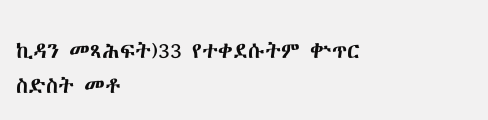ኪዳን መጻሕፍት)33 የተቀደሱትም ቍጥር ስድስት መቶ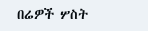በሬዎች ሦስት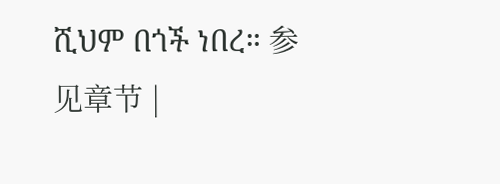ሺህም በጎች ነበረ። 参见章节 |